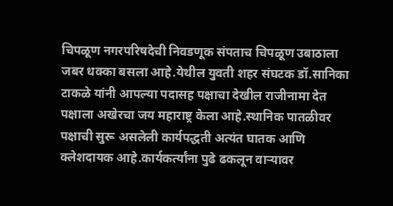चिपळूण नगरपरिषदेची निवडणूक संपताच चिपळूण उबाठाला जबर धक्का बसला आहे.येथील युवती शहर संघटक डॉ.सानिका टाकळे यांनी आपल्या पदासह पक्षाचा देखील राजीनामा देत पक्षाला अखेरचा जय महाराष्ट्र केला आहे.स्थानिक पातळीवर पक्षाची सुरू असलेली कार्यपद्धती अत्यंत घातक आणि क्लेशदायक आहे.कार्यकर्त्यांना पुढे ढकलून वाऱ्यावर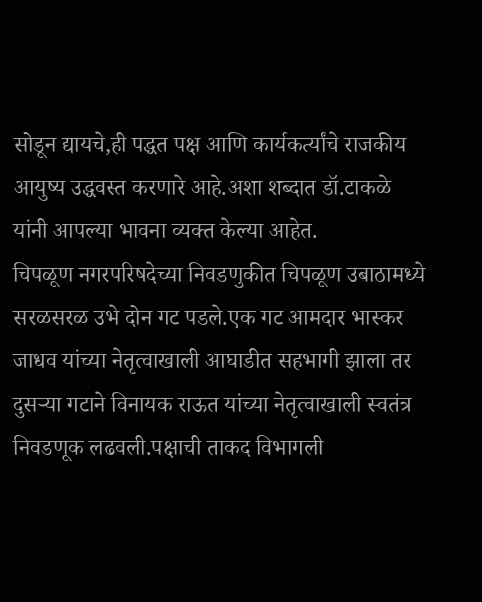सोडून द्यायचे,ही पद्धत पक्ष आणि कार्यकर्त्यांचे राजकीय आयुष्य उद्धवस्त करणारे आहे.अशा शब्दात डॉ.टाकळे यांनी आपल्या भावना व्यक्त केल्या आहेत.
चिपळूण नगरपरिषदेच्या निवडणुकीत चिपळूण उबाठामध्ये सरळसरळ उभे दोन गट पडले.एक गट आमदार भास्कर जाधव यांच्या नेतृत्वाखाली आघाडीत सहभागी झाला तर दुसऱ्या गटाने विनायक राऊत यांच्या नेतृत्वाखाली स्वतंत्र निवडणूक लढवली.पक्षाची ताकद विभागली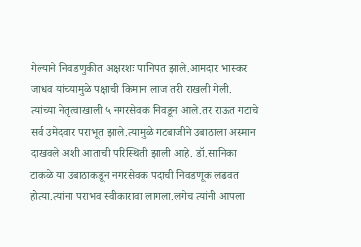गेल्याने निवडणुकीत अक्षरशः पानिपत झाले.आमदार भास्कर जाधव यांच्यामुळे पक्षाची किमान लाज तरी राखली गेली.
त्यांच्या नेतृत्वाखाली ५ नगरसेवक निवडून आले.तर राऊत गटाचे सर्व उमेदवार पराभूत झाले.त्यामुळे गटबाजीने उबाठाला अस्मान दाखवले अशी आताची परिस्थिती झाली आहे. डॉ.सानिका टाकळे या उबाठाकडून नगरसेवक पदाची निवडणूक लढवत होत्या.त्यांना पराभव स्वीकारावा लागला.लगेच त्यांनी आपला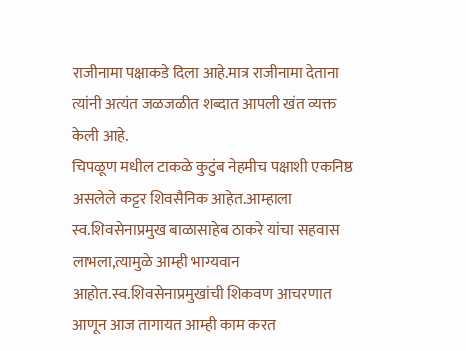राजीनामा पक्षाकडे दिला आहे.मात्र राजीनामा देताना त्यांनी अत्यंत जळजळीत शब्दात आपली खंत व्यक्त केली आहे.
चिपळूण मधील टाकळे कुटुंब नेहमीच पक्षाशी एकनिष्ठ असलेले कट्टर शिवसैनिक आहेत.आम्हाला स्व.शिवसेनाप्रमुख बाळासाहेब ठाकरे यांचा सहवास लाभला,त्यामुळे आम्ही भाग्यवान आहोत.स्व.शिवसेनाप्रमुखांची शिकवण आचरणात आणून आज तागायत आम्ही काम करत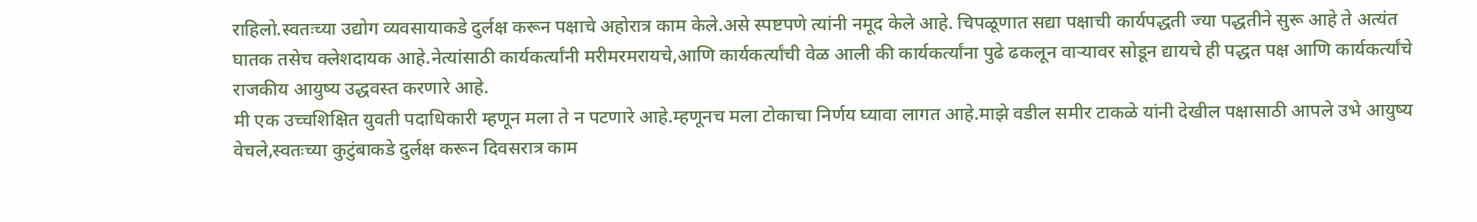राहिलो.स्वतःच्या उद्योग व्यवसायाकडे दुर्लक्ष करून पक्षाचे अहोरात्र काम केले.असे स्पष्टपणे त्यांनी नमूद केले आहे. चिपळूणात सद्या पक्षाची कार्यपद्धती ज्या पद्धतीने सुरू आहे ते अत्यंत घातक तसेच क्लेशदायक आहे.नेत्यांसाठी कार्यकर्त्यांनी मरीमरमरायचे,आणि कार्यकर्त्यांची वेळ आली की कार्यकर्त्यांना पुढे ढकलून वाऱ्यावर सोडून द्यायचे ही पद्धत पक्ष आणि कार्यकर्त्यांचे राजकीय आयुष्य उद्धवस्त करणारे आहे.
मी एक उच्चशिक्षित युवती पदाधिकारी म्हणून मला ते न पटणारे आहे.म्हणूनच मला टोकाचा निर्णय घ्यावा लागत आहे.माझे वडील समीर टाकळे यांनी देखील पक्षासाठी आपले उभे आयुष्य वेचले,स्वतःच्या कुटुंबाकडे दुर्लक्ष करून दिवसरात्र काम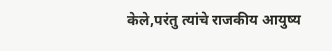केले,परंतु त्यांचे राजकीय आयुष्य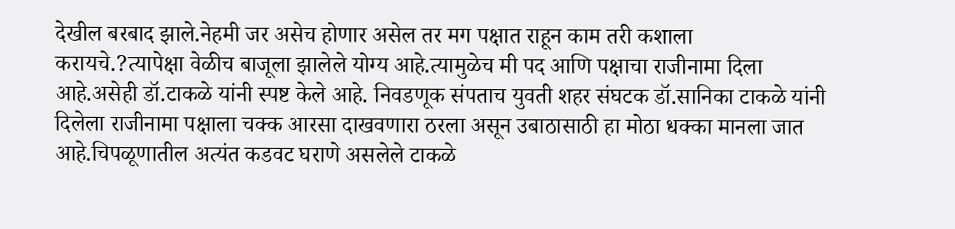देखील बरबाद झाले.नेहमी जर असेच होणार असेल तर मग पक्षात राहून काम तरी कशाला करायचे.?त्यापेक्षा वेळीच बाजूला झालेले योग्य आहे.त्यामुळेच मी पद आणि पक्षाचा राजीनामा दिला आहे.असेही डॉ.टाकळे यांनी स्पष्ट केले आहे. निवडणूक संपताच युवती शहर संघटक डॉ.सानिका टाकळे यांनी दिलेला राजीनामा पक्षाला चक्क आरसा दाखवणारा ठरला असून उबाठासाठी हा मोठा धक्का मानला जात आहे.चिपळूणातील अत्यंत कडवट घराणे असलेले टाकळे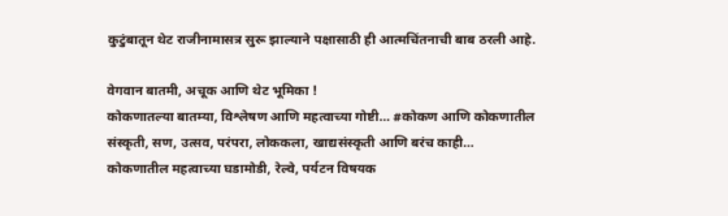कुटुंबातून थेट राजीनामासत्र सुरू झाल्याने पक्षासाठी ही आत्मचिंतनाची बाब ठरली आहे.

वेगवान बातमी, अचूक आणि थेट भूमिका !
कोकणातल्या बातम्या, विश्लेषण आणि महत्वाच्या गोष्टी… #कोकण आणि कोकणातील संस्कृती, सण, उत्सव, परंपरा, लोककला, खाद्यसंस्कृती आणि बरंच काही…
कोकणातील महत्वाच्या घडामोडी, रेल्वे, पर्यटन विषयक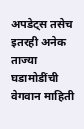अपडेट्स तसेच इतरही अनेक ताज्या घडामोडींची वेगवान माहिती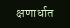क्षणार्धात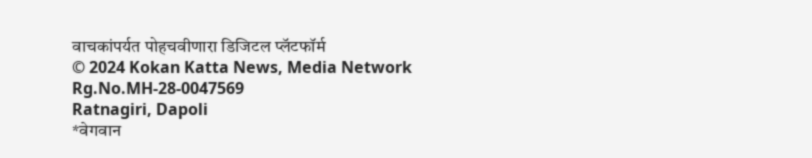वाचकांपर्यत पोहचवीणारा डिजिटल प्लॅटफॉर्म
© 2024 Kokan Katta News, Media Network
Rg.No.MH-28-0047569
Ratnagiri, Dapoli
*वेगवान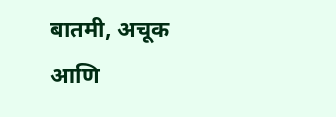बातमी, अचूक आणि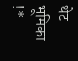थेट भूमिका !*